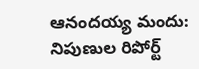ఆనందయ్య మందు: నిపుణుల రిపోర్ట్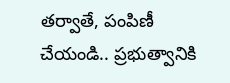తర్వాతే, పంపిణీ చేయండి.. ప్రభుత్వానికి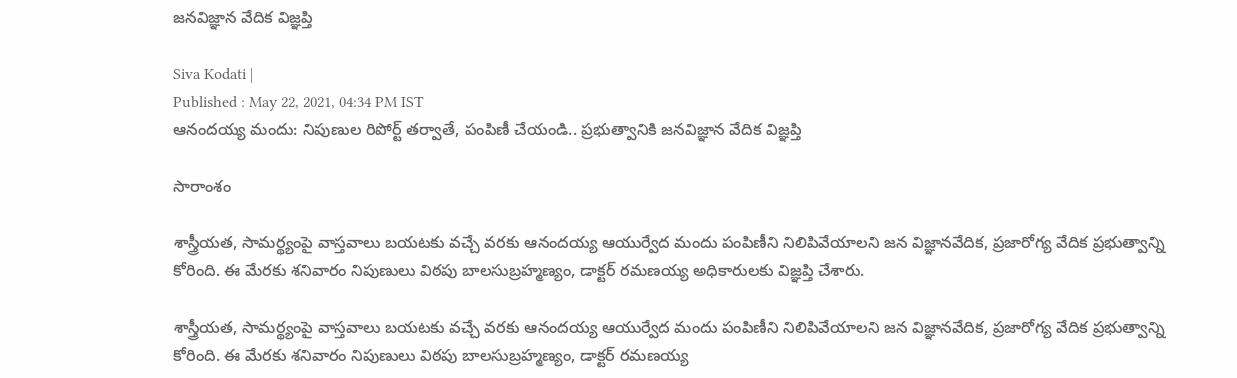జనవిజ్ఞాన వేదిక విజ్ఞప్తి

Siva Kodati |
Published : May 22, 2021, 04:34 PM IST
ఆనందయ్య మందు: నిపుణుల రిపోర్ట్ తర్వాతే, పంపిణీ చేయండి.. ప్రభుత్వానికి జనవిజ్ఞాన వేదిక విజ్ఞప్తి

సారాంశం

శాస్త్రీయత, సామర్థ్యంపై వాస్తవాలు బయటకు వచ్చే వరకు ఆనందయ్య ఆయుర్వేద మందు పంపిణీని నిలిపివేయాలని జన విజ్ఞానవేదిక, ప్రజారోగ్య వేదిక ప్రభుత్వాన్ని కోరింది. ఈ మేరకు శనివారం నిపుణులు విఠపు బాలసుబ్రహ్మణ్యం, డాక్టర్‌ రమణయ్య అధికారులకు విజ్ఞప్తి చేశారు.

శాస్త్రీయత, సామర్థ్యంపై వాస్తవాలు బయటకు వచ్చే వరకు ఆనందయ్య ఆయుర్వేద మందు పంపిణీని నిలిపివేయాలని జన విజ్ఞానవేదిక, ప్రజారోగ్య వేదిక ప్రభుత్వాన్ని కోరింది. ఈ మేరకు శనివారం నిపుణులు విఠపు బాలసుబ్రహ్మణ్యం, డాక్టర్‌ రమణయ్య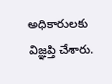అధికారులకు విజ్ఞప్తి చేశారు.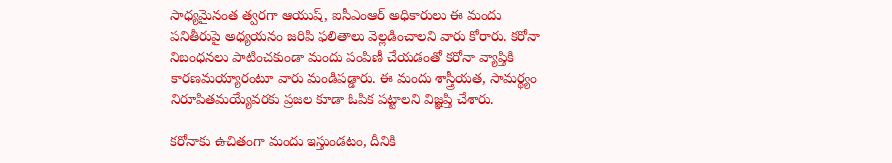సాధ్యమైనంత త్వరగా ఆయుష్‌, ఐసీఎంఆర్‌ అధికారులు ఈ మందు పనితీరుపై అధ్యయనం జరిపి ఫలితాలు వెల్లడించాలని వారు కోరారు. కరోనా నిబంధనలు పాటించకుండా మందు పంపిణీ చేయడంతో కరోనా వ్యాప్తికి కారణమయ్యారంటూ వారు మండిపడ్డారు. ఈ మందు శాస్త్రీయత, సామర్థ్యం నిరూపితమయ్యేవరకు ప్రజల కూడా ఓపిక పట్టాలని విజ్ఞప్తి చేశారు.

కరోనాకు ఉచితంగా మందు ఇస్తుండటం, దీనికి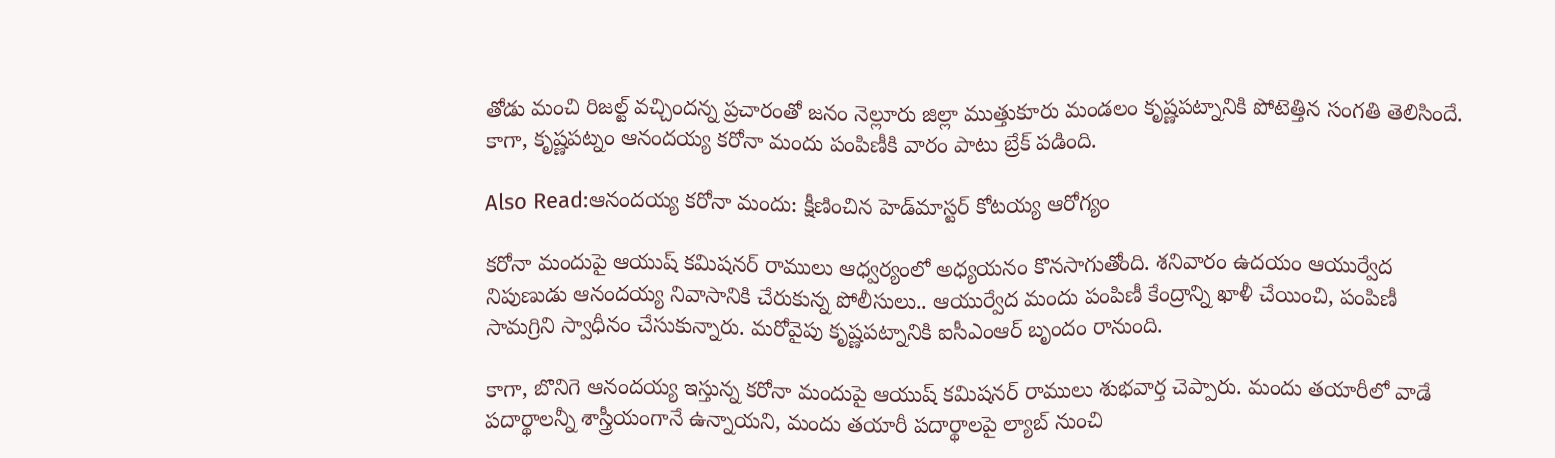తోడు మంచి రిజల్ట్ వచ్చిందన్న ప్రచారంతో జనం నెల్లూరు జిల్లా ముత్తుకూరు మండలం కృష్ణపట్నానికి పోటెత్తిన సంగతి తెలిసిందే. కాగా, కృష్ణపట్నం ఆనందయ్య కరోనా మందు పంపిణీకి వారం పాటు బ్రేక్‌ పడింది.

Also Read:ఆనందయ్య కరోనా మందు: క్షీణించిన హెడ్‌మాస్టర్ కోటయ్య ఆరోగ్యం

కరోనా మందుపై ఆయుష్‌ కమిషనర్‌ రాములు ఆధ్వర్యంలో అధ్యయనం కొనసాగుతోంది. శనివారం ఉదయం ఆయుర్వేద నిపుణుడు ఆనందయ్య నివాసానికి చేరుకున్న పోలీసులు.. ఆయుర్వేద మందు పంపిణీ కేంద్రాన్ని ఖాళీ చేయించి, పంపిణీ సామగ్రిని స్వాధీనం చేసుకున్నారు. మరోవైపు కృష్ణపట్నానికి ఐసీఎంఆర్‌ బృందం రానుంది.

కాగా, బొనిగె ఆనందయ్య ఇస్తున్న కరోనా మందుపై ఆయుష్ కమిషనర్ రాములు శుభవార్త చెప్పారు. మందు తయారీలో వాడే పదార్థాలన్నీ శాస్త్రీయంగానే ఉన్నాయని, మందు తయారీ పదార్థాలపై ల్యాబ్ నుంచి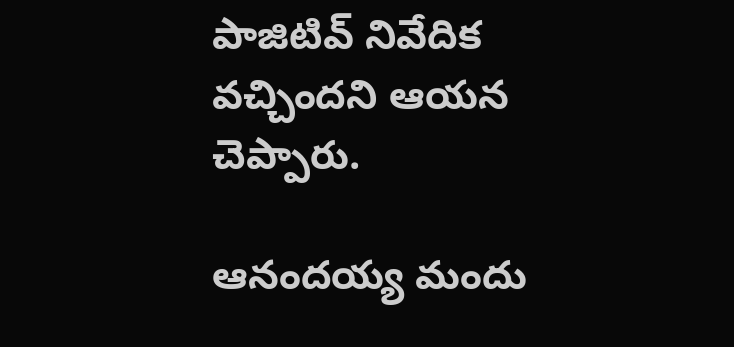పాజిటివ్ నివేదిక వచ్చిందని ఆయన చెప్పారు.

ఆనందయ్య మందు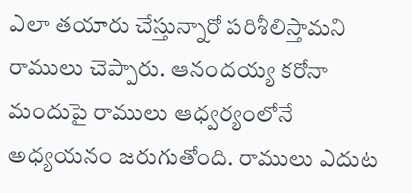ఎలా తయారు చేస్తున్నారో పరిశీలిస్తామని రాములు చెప్పారు. ఆనందయ్య కరోనా మందుపై రాములు ఆధ్వర్యంలోనే అధ్యయనం జరుగుతోంది. రాములు ఎదుట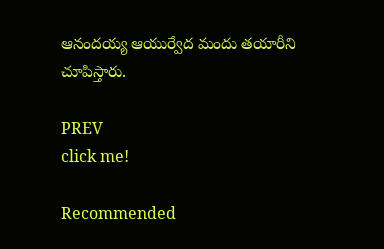ఆనందయ్య ఆయుర్వేద మందు తయారీని చూపిస్తారు.

PREV
click me!

Recommended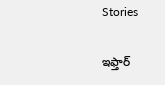Stories

ఇఫ్తార్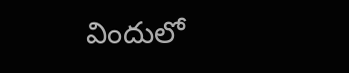విందులో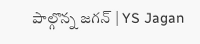పాల్గొన్న జగన్ | YS Jagan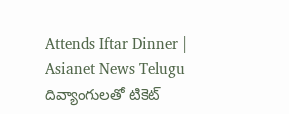Attends Iftar Dinner | Asianet News Telugu
దివ్యాంగులతో టికెట్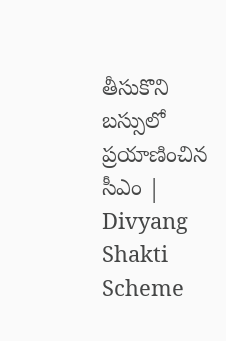తీసుకొని బస్సులో ప్రయాణించిన సీఎం | Divyang Shakti Scheme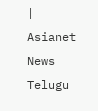| Asianet News Telugu